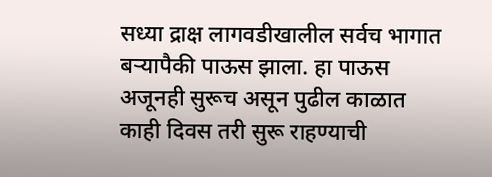सध्या द्राक्ष लागवडीखालील सर्वच भागात बऱ्यापैकी पाऊस झाला. हा पाऊस अजूनही सुरूच असून पुढील काळात काही दिवस तरी सुरू राहण्याची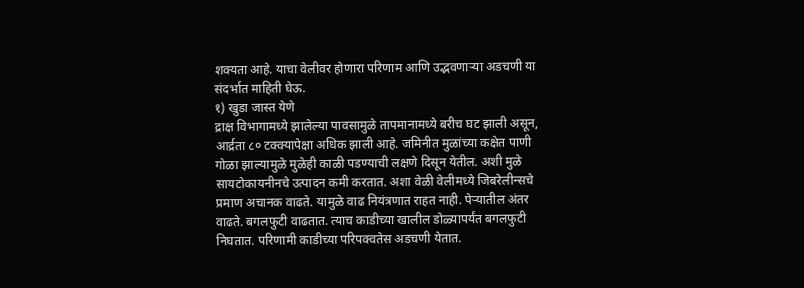शक्यता आहे. याचा वेलीवर होणारा परिणाम आणि उद्भवणाऱ्या अडचणी या संदर्भात माहिती घेऊ.
१) खुडा जास्त येणे
द्राक्ष विभागामध्ये झालेल्या पावसामुळे तापमानामध्ये बरीच घट झाली असून, आर्द्रता ८० टक्क्यापेक्षा अधिक झाली आहे. जमिनीत मुळांच्या कक्षेत पाणी गोळा झाल्यामुळे मुळेही काळी पडण्याची लक्षणे दिसून येतील. अशी मुळे सायटोकायनीनचे उत्पादन कमी करतात. अशा वेळी वेलीमध्ये जिबरेलीन्सचे प्रमाण अचानक वाढते. यामुळे वाढ नियंत्रणात राहत नाही. पेऱ्यातील अंतर वाढते. बगलफुटी वाढतात. त्याच काडीच्या खालील डोळ्यापर्यंत बगलफुटी निघतात. परिणामी काडीच्या परिपक्वतेस अडचणी येतात.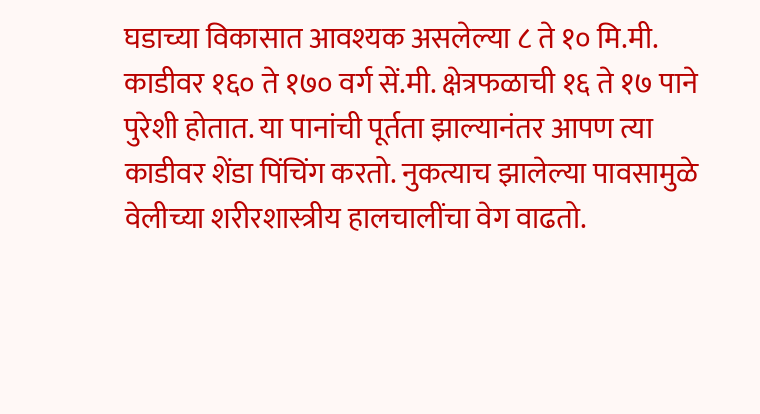घडाच्या विकासात आवश्यक असलेल्या ८ ते १० मि.मी. काडीवर १६० ते १७० वर्ग सें.मी. क्षेत्रफळाची १६ ते १७ पाने पुरेशी होतात. या पानांची पूर्तता झाल्यानंतर आपण त्या काडीवर शेंडा पिंचिंग करतो. नुकत्याच झालेल्या पावसामुळे वेलीच्या शरीरशास्त्रीय हालचालींचा वेग वाढतो.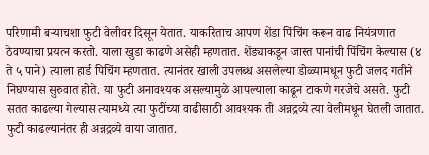परिणामी बऱ्याचशा फुटी वेलीवर दिसून येतात. याकरिताच आपण शेंडा पिंचिंग करून वाढ नियंत्रणात ठेवण्याचा प्रयत्न करतो. याला खुडा काढणे असेही म्हणतात. शेंड्याकडून जास्त पानांची पिंचिंग केल्यास (४ ते ५ पाने) त्याला हार्ड पिचिंग म्हणतात. त्यानंतर खाली उपलब्ध असलेल्या डोळ्यामधून फुटी जलद गतीने निघण्यास सुरुवात होते. या फुटी अनावश्यक असल्यामुळे आपल्याला काढून टाकणे गरजेचे असते. फुटी सतत काढल्या गेल्यास त्यामध्ये त्या फुटींच्या वाढीसाठी आवश्यक ती अन्नद्रव्ये त्या वेलीमधून घेतली जातात. फुटी काढल्यानंतर ही अन्नद्रव्ये वाया जातात.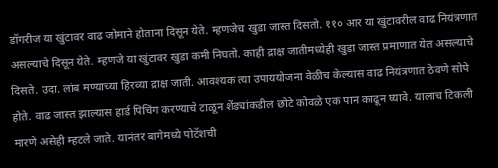डॉगरीज या खुंटावर वाढ जोमाने होताना दिसून येते. म्हणजेच खुडा जास्त दिसतो. ११० आर या खुंटावरील वाढ नियंत्रणात असल्याचे दिसून येते. म्हणजे या खुंटावर खुडा कमी निघतो. काही द्राक्ष जातीमध्येही खुडा जास्त प्रमाणात येत असल्याचे दिसते. उदा. लांब मण्याच्या हिरव्या द्राक्ष जाती. आवश्यक त्या उपाययोजना वेळीच केल्यास वाढ नियंत्रणात ठेवणे सोपे होते. वाढ जास्त झाल्यास हार्ड पिचिंग करण्याचे टाळून शेंड्यांकडील छोटे कोवळे एक पान काढून घ्यावे. यालाच टिकली मारणे असेही म्हटले जाते. यानंतर बागेमध्ये पोटॅशची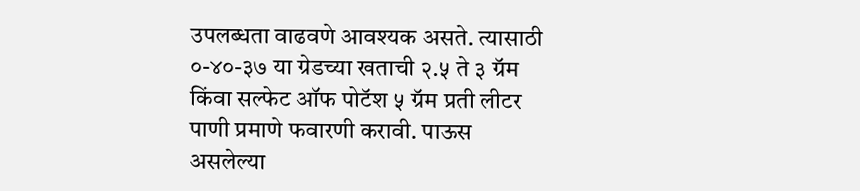उपलब्धता वाढवणे आवश्यक असते. त्यासाठी ०-४०-३७ या ग्रेडच्या खताची २.५ ते ३ ग्रॅम किंवा सल्फेट ऑफ पोटॅश ५ ग्रॅम प्रती लीटर पाणी प्रमाणे फवारणी करावी. पाऊस असलेल्या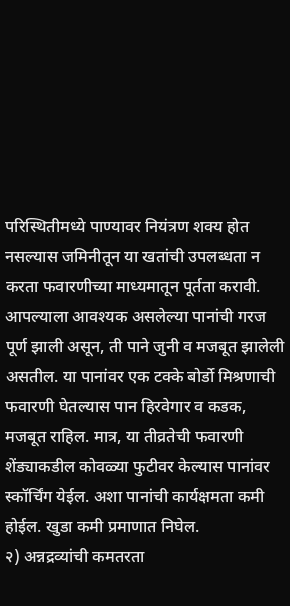परिस्थितीमध्ये पाण्यावर नियंत्रण शक्य होत नसल्यास जमिनीतून या खतांची उपलब्धता न करता फवारणीच्या माध्यमातून पूर्तता करावी.
आपल्याला आवश्यक असलेल्या पानांची गरज पूर्ण झाली असून, ती पाने जुनी व मजबूत झालेली असतील. या पानांवर एक टक्के बोर्डो मिश्रणाची फवारणी घेतल्यास पान हिरवेगार व कडक, मजबूत राहिल. मात्र, या तीव्रतेची फवारणी शेंड्याकडील कोवळ्या फुटीवर केल्यास पानांवर स्कॉर्चिंग येईल. अशा पानांची कार्यक्षमता कमी होईल. खुडा कमी प्रमाणात निघेल.
२) अन्नद्रव्यांची कमतरता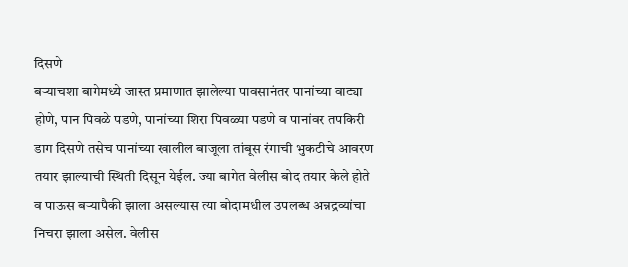दिसणे
बऱ्याचशा बागेमध्ये जास्त प्रमाणात झालेल्या पावसानंतर पानांच्या वाट्या होणे, पान पिवळे पडणे, पानांच्या शिरा पिवळ्या पडणे व पानांवर तपकिरी डाग दिसणे तसेच पानांच्या खालील बाजूला तांबूस रंगाची भुकटीचे आवरण तयार झाल्याची स्थिती दिसून येईल. ज्या बागेत वेलीस बोद तयार केले होते व पाऊस बऱ्यापैकी झाला असल्यास त्या बोदामधील उपलब्ध अन्नद्रव्यांचा निचरा झाला असेल. वेलीस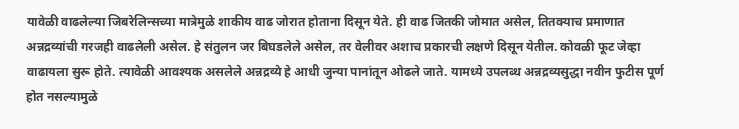यावेळी वाढलेल्या जिबरेलिन्सच्या मात्रेमुळे शाकीय वाढ जोरात होताना दिसून येते. ही वाढ जितकी जोमात असेल, तितक्याच प्रमाणात अन्नद्रव्यांची गरजही वाढलेली असेल. हे संतुलन जर बिघडलेले असेल, तर वेलीवर अशाच प्रकारची लक्षणे दिसून येतील. कोवळी फूट जेव्हा वाढायला सुरू होते. त्यावेळी आवश्यक असलेले अन्नद्रव्ये हे आधी जुन्या पानांतून ओढले जाते. यामध्ये उपलब्ध अन्नद्रव्यसुद्धा नवीन फुटीस पूर्ण होत नसल्यामुळे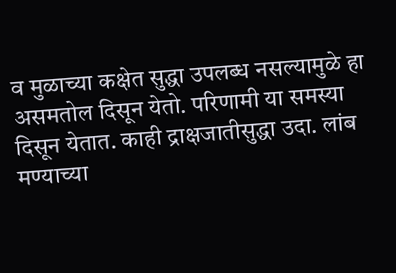व मुळाच्या कक्षेत सुद्धा उपलब्ध नसल्यामुळे हा असमतोल दिसून येतो. परिणामी या समस्या दिसून येतात. काही द्राक्षजातीसुद्धा उदा. लांब मण्याच्या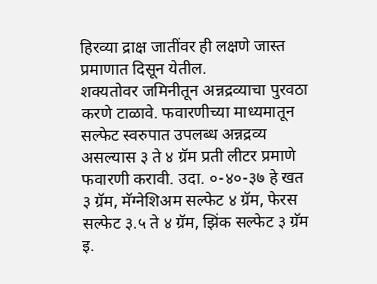हिरव्या द्राक्ष जातींवर ही लक्षणे जास्त प्रमाणात दिसून येतील.
शक्यतोवर जमिनीतून अन्नद्रव्याचा पुरवठा करणे टाळावे. फवारणीच्या माध्यमातून सल्फेट स्वरुपात उपलब्ध अन्नद्रव्य असल्यास ३ ते ४ ग्रॅम प्रती लीटर प्रमाणे फवारणी करावी. उदा. ०-४०-३७ हे खत ३ ग्रॅम, मॅग्नेशिअम सल्फेट ४ ग्रॅम, फेरस सल्फेट ३.५ ते ४ ग्रॅम, झिंक सल्फेट ३ ग्रॅम इ.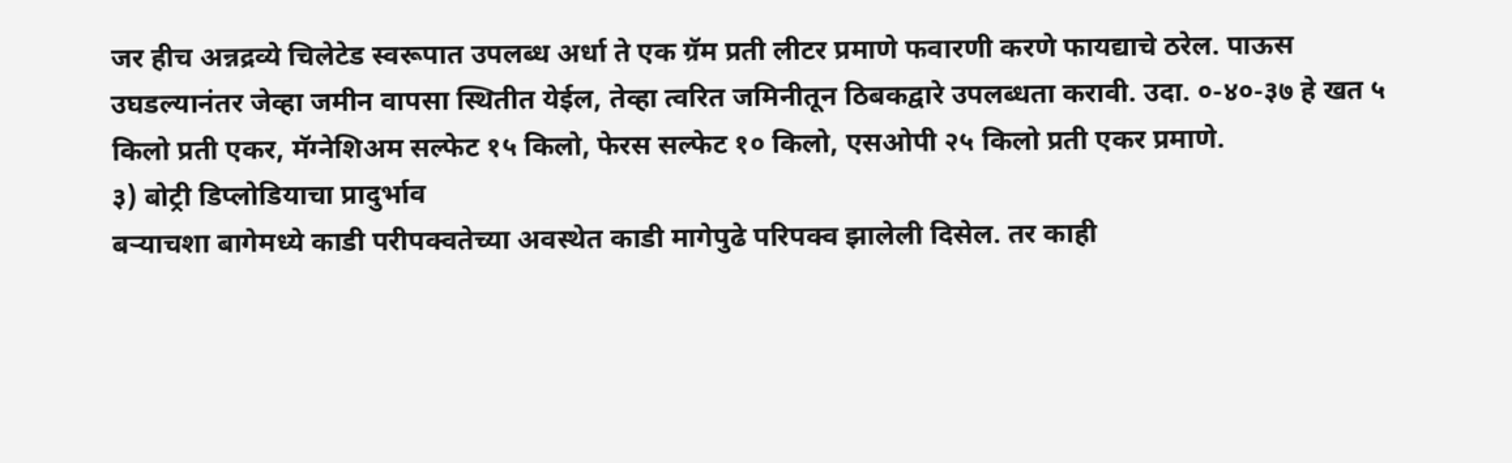जर हीच अन्नद्रव्ये चिलेटेड स्वरूपात उपलब्ध अर्धा ते एक ग्रॅम प्रती लीटर प्रमाणे फवारणी करणे फायद्याचे ठरेल. पाऊस उघडल्यानंतर जेव्हा जमीन वापसा स्थितीत येईल, तेव्हा त्वरित जमिनीतून ठिबकद्वारे उपलब्धता करावी. उदा. ०-४०-३७ हे खत ५ किलो प्रती एकर, मॅग्नेशिअम सल्फेट १५ किलो, फेरस सल्फेट १० किलो, एसओपी २५ किलो प्रती एकर प्रमाणे.
३) बोट्री डिप्लोडियाचा प्रादुर्भाव
बऱ्याचशा बागेमध्ये काडी परीपक्वतेच्या अवस्थेत काडी मागेपुढे परिपक्व झालेली दिसेल. तर काही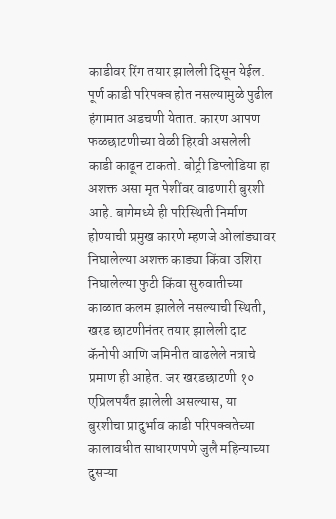काडीवर रिंग तयार झालेली दिसून येईल. पूर्ण काडी परिपक्व होत नसल्यामुळे पुढील हंगामात अडचणी येतात. कारण आपण फळछाटणीच्या वेळी हिरवी असलेली काडी काढून टाकतो. बोट्री डिप्लोडिया हा अशक्त असा मृत पेशींवर वाढणारी बुरशी आहे. बागेमध्ये ही परिस्थिती निर्माण होण्याची प्रमुख कारणे म्हणजे ओलांड्यावर निघालेल्या अशक्त काड्या किंवा उशिरा निघालेल्या फुटी किंवा सुरुवातीच्या काळात कलम झालेले नसल्याची स्थिती, खरड छाटणीनंतर तयार झालेली दाट कॅनोपी आणि जमिनीत वाढलेले नत्राचे प्रमाण ही आहेत. जर खरडछाटणी १० एप्रिलपर्यंत झालेली असल्यास, या बुरशीचा प्रादुर्भाव काडी परिपक्वतेच्या कालावधीत साधारणपणे जुलै महिन्याच्या दुसऱ्या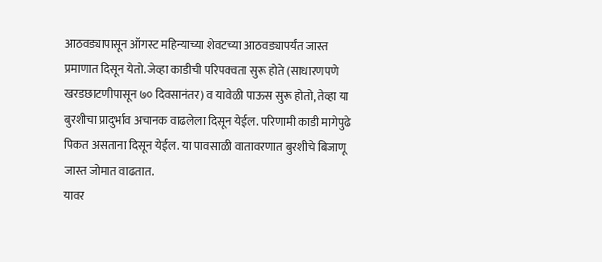आठवड्यापासून ऑगस्ट महिन्याच्या शेवटच्या आठवड्यापर्यंत जास्त प्रमाणात दिसून येतो. जेव्हा काडीची परिपक्वता सुरू होते (साधारणपणे खरडछाटणीपासून ७० दिवसानंतर) व यावेळी पाऊस सुरू होतो, तेव्हा या बुरशीचा प्रादुर्भाव अचानक वाढलेला दिसून येईल. परिणामी काडी मागेपुढे पिकत असताना दिसून येईल. या पावसाळी वातावरणात बुरशीचे बिजाणू जास्त जोमात वाढतात.
यावर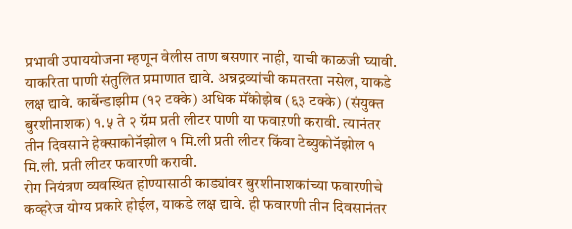प्रभावी उपाययोजना म्हणून वेलीस ताण बसणार नाही, याची काळजी घ्यावी. याकरिता पाणी संतुलित प्रमाणात द्यावे. अन्नद्रव्यांची कमतरता नसेल, याकडे लक्ष द्यावे. कार्बेन्डाझीम (१२ टक्के) अधिक मॅंकोझेब (६३ टक्के) (संयुक्त बुरशीनाशक) १.५ ते २ ग्रॅम प्रती लीटर पाणी या फवाऱणी करावी. त्यानंतर तीन दिवसाने हेक्साकोनॅझोल १ मि.ली प्रती लीटर किंवा टेब्युकोनॅझोल १ मि.ली. प्रती लीटर फवारणी करावी.
रोग नियंत्रण व्यवस्थित होण्यासाठी काड्यांवर बुरशीनाशकांच्या फवारणीचे कव्हरेज योग्य प्रकारे होईल, याकडे लक्ष द्यावे. ही फवारणी तीन दिवसानंतर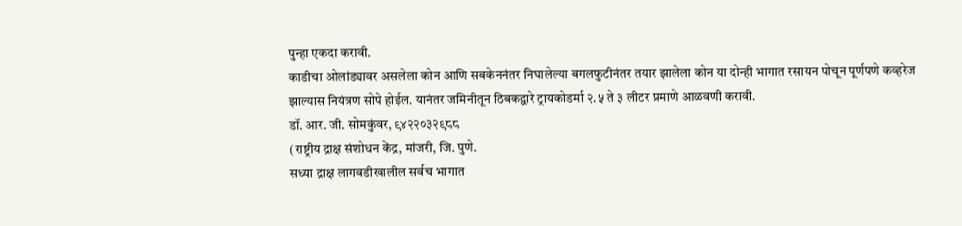पुन्हा एकदा करावी.
काडीचा ओलांड्यावर असलेला कोन आणि सबकेननंतर निघालेल्या बगलफुटीनंतर तयार झालेला कोन या दोन्ही भागात रसायन पोचून पूर्णपणे कव्हरेज झाल्यास नियंत्रण सोपे होईल. यानंतर जमिनीतून ठिबकद्वारे ट्रायकोडर्मा २.५ ते ३ लीटर प्रमाणे आळवणी करावी.
डॉ. आर. जी. सोमकुंवर, ९४२२०३२९८८
(राष्ट्रीय द्राक्ष संशोधन केंद्र, मांजरी, जि. पुणे.
सध्या द्राक्ष लागवडीखालील सर्वच भागात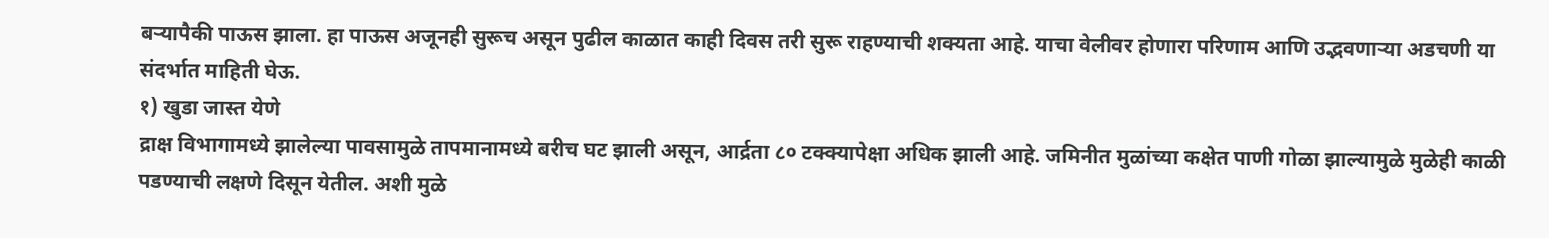बऱ्यापैकी पाऊस झाला. हा पाऊस अजूनही सुरूच असून पुढील काळात काही दिवस तरी सुरू राहण्याची शक्यता आहे. याचा वेलीवर होणारा परिणाम आणि उद्भवणाऱ्या अडचणी या संदर्भात माहिती घेऊ.
१) खुडा जास्त येणे
द्राक्ष विभागामध्ये झालेल्या पावसामुळे तापमानामध्ये बरीच घट झाली असून, आर्द्रता ८० टक्क्यापेक्षा अधिक झाली आहे. जमिनीत मुळांच्या कक्षेत पाणी गोळा झाल्यामुळे मुळेही काळी पडण्याची लक्षणे दिसून येतील. अशी मुळे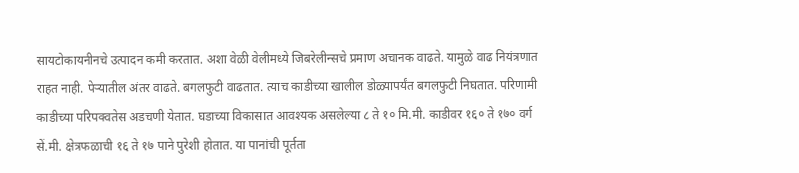सायटोकायनीनचे उत्पादन कमी करतात. अशा वेळी वेलीमध्ये जिबरेलीन्सचे प्रमाण अचानक वाढते. यामुळे वाढ नियंत्रणात राहत नाही. पेऱ्यातील अंतर वाढते. बगलफुटी वाढतात. त्याच काडीच्या खालील डोळ्यापर्यंत बगलफुटी निघतात. परिणामी काडीच्या परिपक्वतेस अडचणी येतात. घडाच्या विकासात आवश्यक असलेल्या ८ ते १० मि.मी. काडीवर १६० ते १७० वर्ग सें.मी. क्षेत्रफळाची १६ ते १७ पाने पुरेशी होतात. या पानांची पूर्तता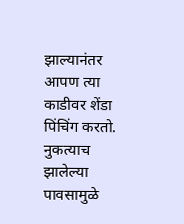झाल्यानंतर आपण त्या काडीवर शेंडा पिंचिंग करतो. नुकत्याच झालेल्या पावसामुळे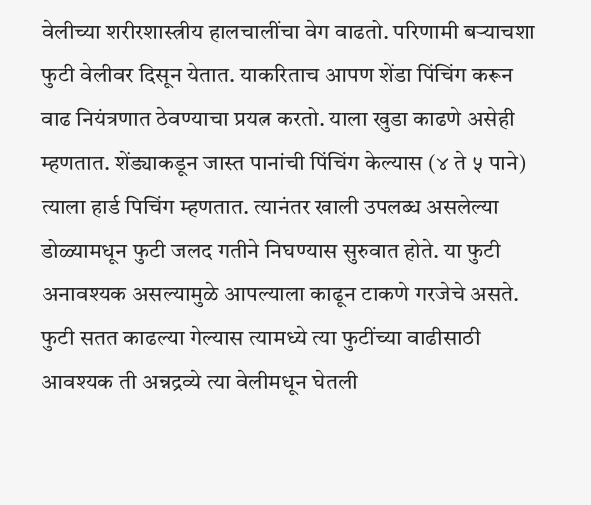वेलीच्या शरीरशास्त्रीय हालचालींचा वेग वाढतो. परिणामी बऱ्याचशा फुटी वेलीवर दिसून येतात. याकरिताच आपण शेंडा पिंचिंग करून वाढ नियंत्रणात ठेवण्याचा प्रयत्न करतो. याला खुडा काढणे असेही म्हणतात. शेंड्याकडून जास्त पानांची पिंचिंग केल्यास (४ ते ५ पाने) त्याला हार्ड पिचिंग म्हणतात. त्यानंतर खाली उपलब्ध असलेल्या डोळ्यामधून फुटी जलद गतीने निघण्यास सुरुवात होते. या फुटी अनावश्यक असल्यामुळे आपल्याला काढून टाकणे गरजेचे असते. फुटी सतत काढल्या गेल्यास त्यामध्ये त्या फुटींच्या वाढीसाठी आवश्यक ती अन्नद्रव्ये त्या वेलीमधून घेतली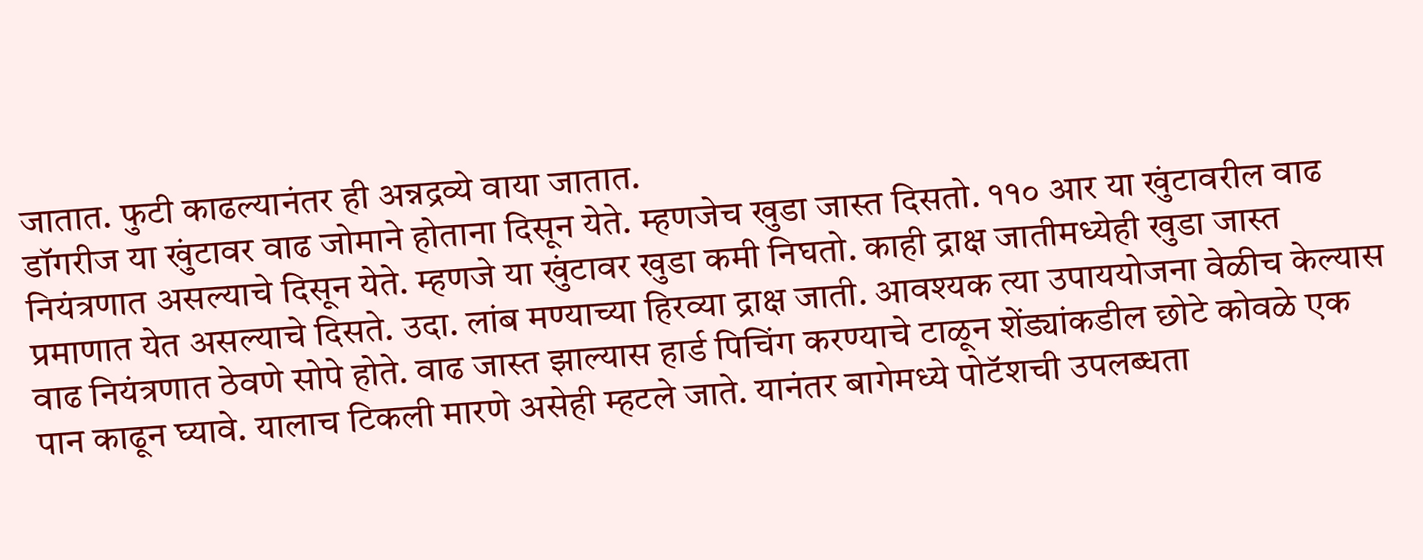जातात. फुटी काढल्यानंतर ही अन्नद्रव्ये वाया जातात.
डॉगरीज या खुंटावर वाढ जोमाने होताना दिसून येते. म्हणजेच खुडा जास्त दिसतो. ११० आर या खुंटावरील वाढ नियंत्रणात असल्याचे दिसून येते. म्हणजे या खुंटावर खुडा कमी निघतो. काही द्राक्ष जातीमध्येही खुडा जास्त प्रमाणात येत असल्याचे दिसते. उदा. लांब मण्याच्या हिरव्या द्राक्ष जाती. आवश्यक त्या उपाययोजना वेळीच केल्यास वाढ नियंत्रणात ठेवणे सोपे होते. वाढ जास्त झाल्यास हार्ड पिचिंग करण्याचे टाळून शेंड्यांकडील छोटे कोवळे एक पान काढून घ्यावे. यालाच टिकली मारणे असेही म्हटले जाते. यानंतर बागेमध्ये पोटॅशची उपलब्धता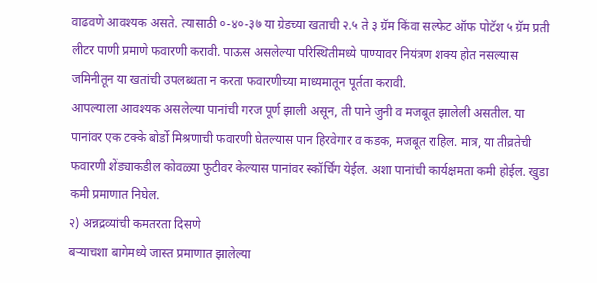वाढवणे आवश्यक असते. त्यासाठी ०-४०-३७ या ग्रेडच्या खताची २.५ ते ३ ग्रॅम किंवा सल्फेट ऑफ पोटॅश ५ ग्रॅम प्रती लीटर पाणी प्रमाणे फवारणी करावी. पाऊस असलेल्या परिस्थितीमध्ये पाण्यावर नियंत्रण शक्य होत नसल्यास जमिनीतून या खतांची उपलब्धता न करता फवारणीच्या माध्यमातून पूर्तता करावी.
आपल्याला आवश्यक असलेल्या पानांची गरज पूर्ण झाली असून, ती पाने जुनी व मजबूत झालेली असतील. या पानांवर एक टक्के बोर्डो मिश्रणाची फवारणी घेतल्यास पान हिरवेगार व कडक, मजबूत राहिल. मात्र, या तीव्रतेची फवारणी शेंड्याकडील कोवळ्या फुटीवर केल्यास पानांवर स्कॉर्चिंग येईल. अशा पानांची कार्यक्षमता कमी होईल. खुडा कमी प्रमाणात निघेल.
२) अन्नद्रव्यांची कमतरता दिसणे
बऱ्याचशा बागेमध्ये जास्त प्रमाणात झालेल्या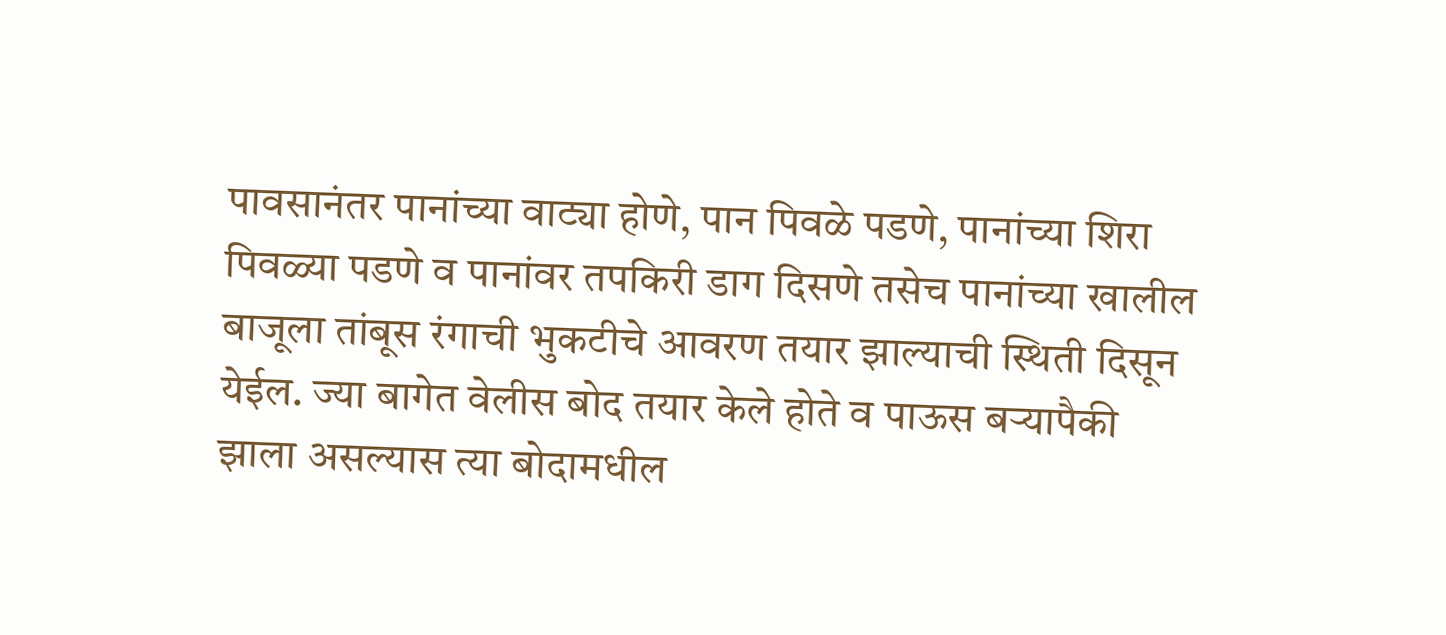पावसानंतर पानांच्या वाट्या होणे, पान पिवळे पडणे, पानांच्या शिरा पिवळ्या पडणे व पानांवर तपकिरी डाग दिसणे तसेच पानांच्या खालील बाजूला तांबूस रंगाची भुकटीचे आवरण तयार झाल्याची स्थिती दिसून येईल. ज्या बागेत वेलीस बोद तयार केले होते व पाऊस बऱ्यापैकी झाला असल्यास त्या बोदामधील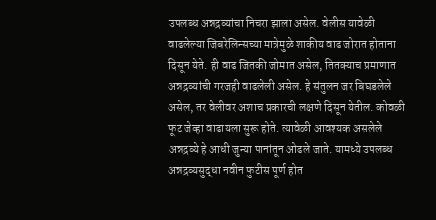उपलब्ध अन्नद्रव्यांचा निचरा झाला असेल. वेलीस यावेळी वाढलेल्या जिबरेलिन्सच्या मात्रेमुळे शाकीय वाढ जोरात होताना दिसून येते. ही वाढ जितकी जोमात असेल, तितक्याच प्रमाणात अन्नद्रव्यांची गरजही वाढलेली असेल. हे संतुलन जर बिघडलेले असेल, तर वेलीवर अशाच प्रकारची लक्षणे दिसून येतील. कोवळी फूट जेव्हा वाढायला सुरू होते. त्यावेळी आवश्यक असलेले अन्नद्रव्ये हे आधी जुन्या पानांतून ओढले जाते. यामध्ये उपलब्ध अन्नद्रव्यसुद्धा नवीन फुटीस पूर्ण होत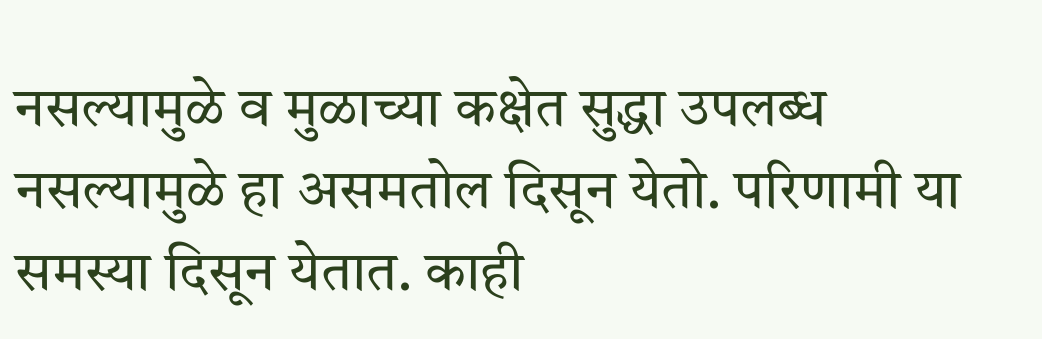नसल्यामुळे व मुळाच्या कक्षेत सुद्धा उपलब्ध नसल्यामुळे हा असमतोल दिसून येतो. परिणामी या समस्या दिसून येतात. काही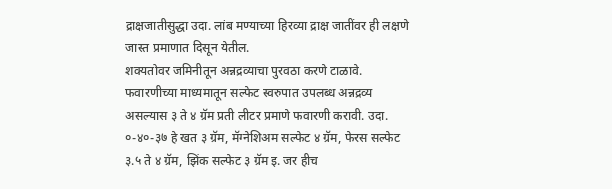द्राक्षजातीसुद्धा उदा. लांब मण्याच्या हिरव्या द्राक्ष जातींवर ही लक्षणे जास्त प्रमाणात दिसून येतील.
शक्यतोवर जमिनीतून अन्नद्रव्याचा पुरवठा करणे टाळावे. फवारणीच्या माध्यमातून सल्फेट स्वरुपात उपलब्ध अन्नद्रव्य असल्यास ३ ते ४ ग्रॅम प्रती लीटर प्रमाणे फवारणी करावी. उदा. ०-४०-३७ हे खत ३ ग्रॅम, मॅग्नेशिअम सल्फेट ४ ग्रॅम, फेरस सल्फेट ३.५ ते ४ ग्रॅम, झिंक सल्फेट ३ ग्रॅम इ. जर हीच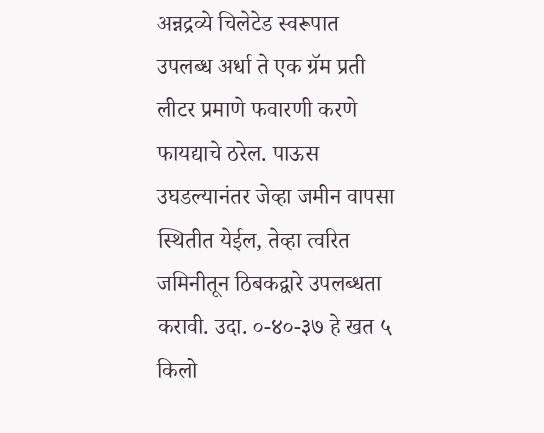अन्नद्रव्ये चिलेटेड स्वरूपात उपलब्ध अर्धा ते एक ग्रॅम प्रती लीटर प्रमाणे फवारणी करणे फायद्याचे ठरेल. पाऊस उघडल्यानंतर जेव्हा जमीन वापसा स्थितीत येईल, तेव्हा त्वरित जमिनीतून ठिबकद्वारे उपलब्धता करावी. उदा. ०-४०-३७ हे खत ५ किलो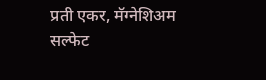प्रती एकर, मॅग्नेशिअम सल्फेट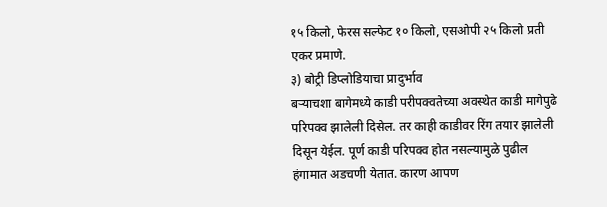१५ किलो, फेरस सल्फेट १० किलो, एसओपी २५ किलो प्रती एकर प्रमाणे.
३) बोट्री डिप्लोडियाचा प्रादुर्भाव
बऱ्याचशा बागेमध्ये काडी परीपक्वतेच्या अवस्थेत काडी मागेपुढे परिपक्व झालेली दिसेल. तर काही काडीवर रिंग तयार झालेली दिसून येईल. पूर्ण काडी परिपक्व होत नसल्यामुळे पुढील हंगामात अडचणी येतात. कारण आपण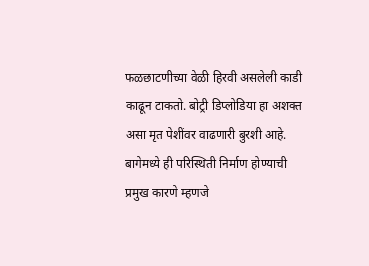फळछाटणीच्या वेळी हिरवी असलेली काडी काढून टाकतो. बोट्री डिप्लोडिया हा अशक्त असा मृत पेशींवर वाढणारी बुरशी आहे. बागेमध्ये ही परिस्थिती निर्माण होण्याची प्रमुख कारणे म्हणजे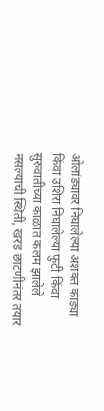ओलांड्यावर निघालेल्या अशक्त काड्या किंवा उशिरा निघालेल्या फुटी किंवा सुरुवातीच्या काळात कलम झालेले नसल्याची स्थिती, खरड छाटणीनंतर तयार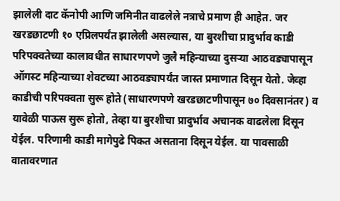झालेली दाट कॅनोपी आणि जमिनीत वाढलेले नत्राचे प्रमाण ही आहेत. जर खरडछाटणी १० एप्रिलपर्यंत झालेली असल्यास, या बुरशीचा प्रादुर्भाव काडी परिपक्वतेच्या कालावधीत साधारणपणे जुलै महिन्याच्या दुसऱ्या आठवड्यापासून ऑगस्ट महिन्याच्या शेवटच्या आठवड्यापर्यंत जास्त प्रमाणात दिसून येतो. जेव्हा काडीची परिपक्वता सुरू होते (साधारणपणे खरडछाटणीपासून ७० दिवसानंतर) व यावेळी पाऊस सुरू होतो, तेव्हा या बुरशीचा प्रादुर्भाव अचानक वाढलेला दिसून येईल. परिणामी काडी मागेपुढे पिकत असताना दिसून येईल. या पावसाळी वातावरणात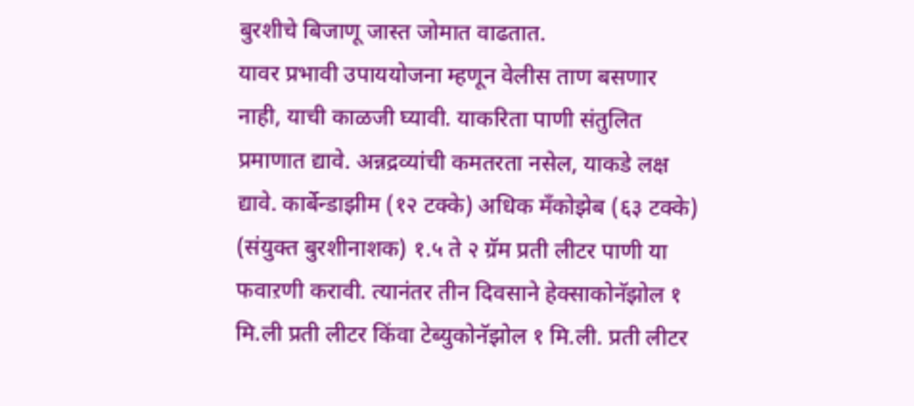बुरशीचे बिजाणू जास्त जोमात वाढतात.
यावर प्रभावी उपाययोजना म्हणून वेलीस ताण बसणार नाही, याची काळजी घ्यावी. याकरिता पाणी संतुलित प्रमाणात द्यावे. अन्नद्रव्यांची कमतरता नसेल, याकडे लक्ष द्यावे. कार्बेन्डाझीम (१२ टक्के) अधिक मॅंकोझेब (६३ टक्के) (संयुक्त बुरशीनाशक) १.५ ते २ ग्रॅम प्रती लीटर पाणी या फवाऱणी करावी. त्यानंतर तीन दिवसाने हेक्साकोनॅझोल १ मि.ली प्रती लीटर किंवा टेब्युकोनॅझोल १ मि.ली. प्रती लीटर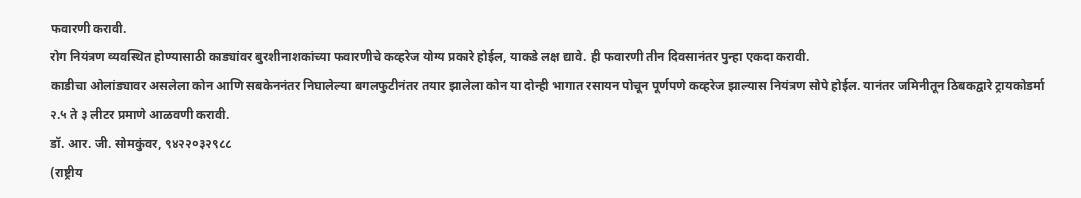फवारणी करावी.
रोग नियंत्रण व्यवस्थित होण्यासाठी काड्यांवर बुरशीनाशकांच्या फवारणीचे कव्हरेज योग्य प्रकारे होईल, याकडे लक्ष द्यावे. ही फवारणी तीन दिवसानंतर पुन्हा एकदा करावी.
काडीचा ओलांड्यावर असलेला कोन आणि सबकेननंतर निघालेल्या बगलफुटीनंतर तयार झालेला कोन या दोन्ही भागात रसायन पोचून पूर्णपणे कव्हरेज झाल्यास नियंत्रण सोपे होईल. यानंतर जमिनीतून ठिबकद्वारे ट्रायकोडर्मा २.५ ते ३ लीटर प्रमाणे आळवणी करावी.
डॉ. आर. जी. सोमकुंवर, ९४२२०३२९८८
(राष्ट्रीय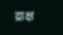द्राक्ष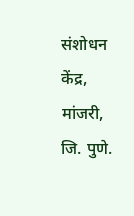संशोधन केंद्र, मांजरी, जि. पुणे.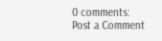0 comments:
Post a Comment